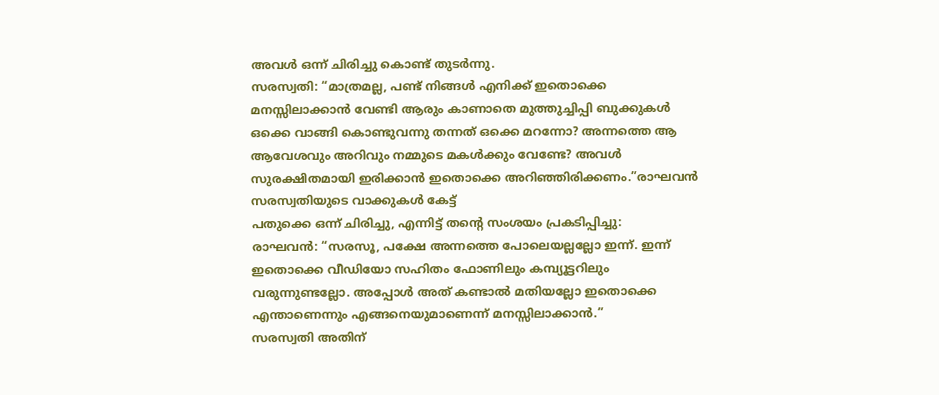അവൾ ഒന്ന് ചിരിച്ചു കൊണ്ട് തുടർന്നു.
സരസ്വതി: “മാത്രമല്ല, പണ്ട് നിങ്ങൾ എനിക്ക് ഇതൊക്കെ മനസ്സിലാക്കാൻ വേണ്ടി ആരും കാണാതെ മുത്തുച്ചിപ്പി ബുക്കുകൾ ഒക്കെ വാങ്ങി കൊണ്ടുവന്നു തന്നത് ഒക്കെ മറന്നോ? അന്നത്തെ ആ ആവേശവും അറിവും നമ്മുടെ മകൾക്കും വേണ്ടേ? അവൾ സുരക്ഷിതമായി ഇരിക്കാൻ ഇതൊക്കെ അറിഞ്ഞിരിക്കണം.”രാഘവൻ സരസ്വതിയുടെ വാക്കുകൾ കേട്ട്
പതുക്കെ ഒന്ന് ചിരിച്ചു, എന്നിട്ട് തന്റെ സംശയം പ്രകടിപ്പിച്ചു:
രാഘവൻ: “സരസൂ, പക്ഷേ അന്നത്തെ പോലെയല്ലല്ലോ ഇന്ന്. ഇന്ന് ഇതൊക്കെ വീഡിയോ സഹിതം ഫോണിലും കമ്പ്യൂട്ടറിലും വരുന്നുണ്ടല്ലോ. അപ്പോൾ അത് കണ്ടാൽ മതിയല്ലോ ഇതൊക്കെ എന്താണെന്നും എങ്ങനെയുമാണെന്ന് മനസ്സിലാക്കാൻ.”
സരസ്വതി അതിന്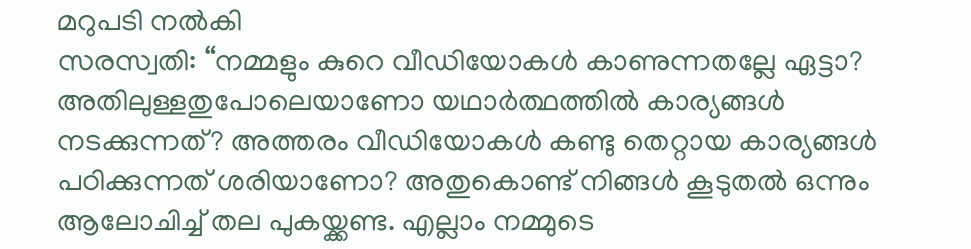മറുപടി നൽകി
സരസ്വതി: “നമ്മളും കുറെ വീഡിയോകൾ കാണുന്നതല്ലേ ഏട്ടാ? അതിലുള്ളതുപോലെയാണോ യഥാർത്ഥത്തിൽ കാര്യങ്ങൾ നടക്കുന്നത്? അത്തരം വീഡിയോകൾ കണ്ടു തെറ്റായ കാര്യങ്ങൾ പഠിക്കുന്നത് ശരിയാണോ? അതുകൊണ്ട് നിങ്ങൾ കൂടുതൽ ഒന്നും ആലോചിച്ച് തല പുകയ്ക്കണ്ട. എല്ലാം നമ്മുടെ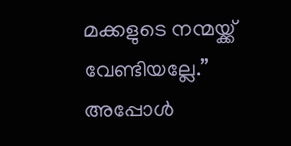മക്കളുടെ നന്മയ്ക്ക് വേണ്ടിയല്ലേ.”
അപ്പോൾ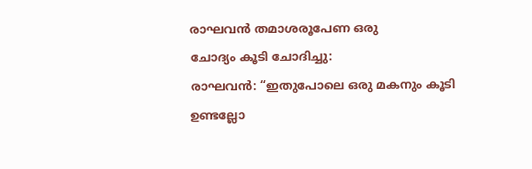രാഘവൻ തമാശരൂപേണ ഒരു
ചോദ്യം കൂടി ചോദിച്ചു:
രാഘവൻ: “ഇതുപോലെ ഒരു മകനും കൂടി ഉണ്ടല്ലോ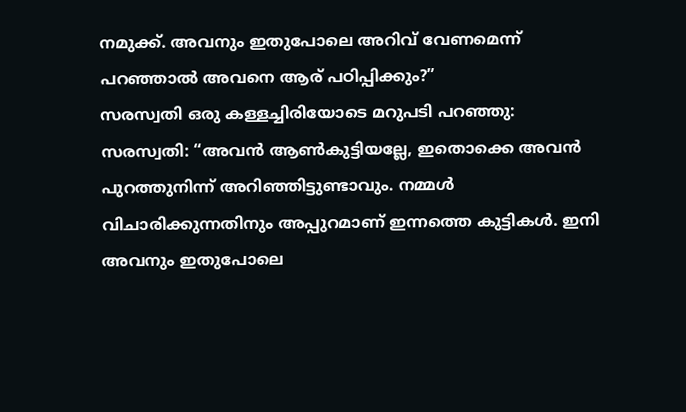നമുക്ക്. അവനും ഇതുപോലെ അറിവ് വേണമെന്ന് പറഞ്ഞാൽ അവനെ ആര് പഠിപ്പിക്കും?”
സരസ്വതി ഒരു കള്ളച്ചിരിയോടെ മറുപടി പറഞ്ഞു:
സരസ്വതി: “അവൻ ആൺകുട്ടിയല്ലേ, ഇതൊക്കെ അവൻ പുറത്തുനിന്ന് അറിഞ്ഞിട്ടുണ്ടാവും. നമ്മൾ വിചാരിക്കുന്നതിനും അപ്പുറമാണ് ഇന്നത്തെ കുട്ടികൾ. ഇനി അവനും ഇതുപോലെ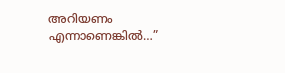അറിയണം എന്നാണെങ്കിൽ…”